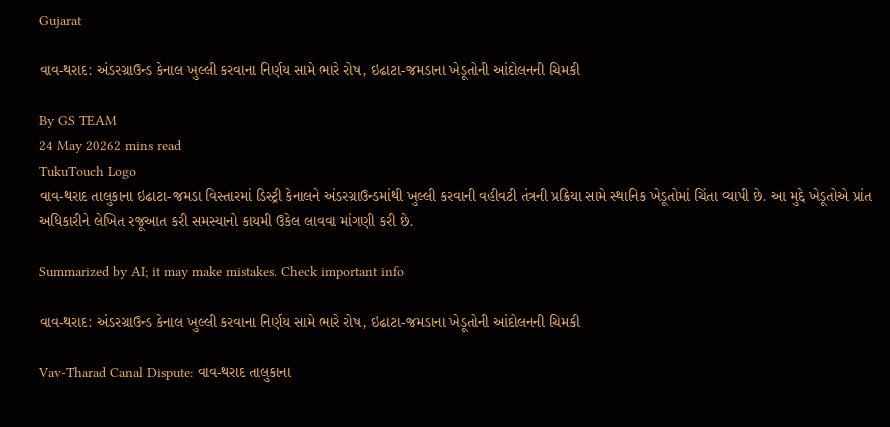Gujarat

વાવ-થરાદ: અંડરગ્રાઉન્ડ કેનાલ ખુલ્લી કરવાના નિર્ણય સામે ભારે રોષ, ઇઢાટા-જમડાના ખેડૂતોની આંદોલનની ચિમકી

By GS TEAM
24 May 20262 mins read
TukuTouch Logo
વાવ-થરાદ તાલુકાના ઇઢાટા-જમડા વિસ્તારમાં ડિસ્ટ્રી કેનાલને અંડરગ્રાઉન્ડમાંથી ખુલ્લી કરવાની વહીવટી તંત્રની પ્રક્રિયા સામે સ્થાનિક ખેડૂતોમાં ચિંતા વ્યાપી છે. આ મુદ્દે ખેડૂતોએ પ્રાંત અધિકારીને લેખિત રજૂઆત કરી સમસ્યાનો કાયમી ઉકેલ લાવવા માંગણી કરી છે.

Summarized by AI; it may make mistakes. Check important info

વાવ-થરાદ: અંડરગ્રાઉન્ડ કેનાલ ખુલ્લી કરવાના નિર્ણય સામે ભારે રોષ, ઇઢાટા-જમડાના ખેડૂતોની આંદોલનની ચિમકી

Vav-Tharad Canal Dispute: વાવ-થરાદ તાલુકાના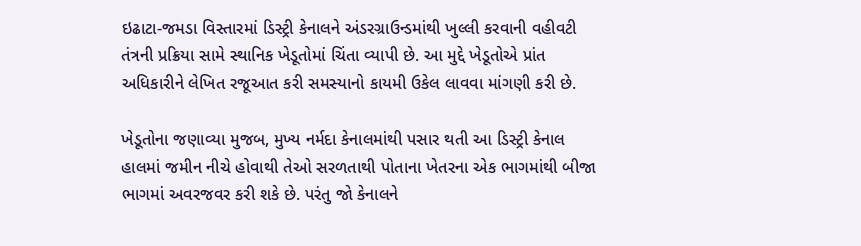ઇઢાટા-જમડા વિસ્તારમાં ડિસ્ટ્રી કેનાલને અંડરગ્રાઉન્ડમાંથી ખુલ્લી કરવાની વહીવટી તંત્રની પ્રક્રિયા સામે સ્થાનિક ખેડૂતોમાં ચિંતા વ્યાપી છે. આ મુદ્દે ખેડૂતોએ પ્રાંત અધિકારીને લેખિત રજૂઆત કરી સમસ્યાનો કાયમી ઉકેલ લાવવા માંગણી કરી છે.

ખેડૂતોના જણાવ્યા મુજબ, મુખ્ય નર્મદા કેનાલમાંથી પસાર થતી આ ડિસ્ટ્રી કેનાલ હાલમાં જમીન નીચે હોવાથી તેઓ સરળતાથી પોતાના ખેતરના એક ભાગમાંથી બીજા ભાગમાં અવરજવર કરી શકે છે. પરંતુ જો કેનાલને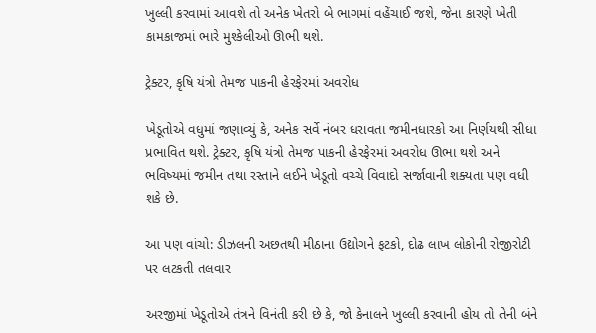ખુલ્લી કરવામાં આવશે તો અનેક ખેતરો બે ભાગમાં વહેંચાઈ જશે, જેના કારણે ખેતી કામકાજમાં ભારે મુશ્કેલીઓ ઊભી થશે.

ટ્રેક્ટર, કૃષિ યંત્રો તેમજ પાકની હેરફેરમાં અવરોધ

ખેડૂતોએ વધુમાં જણાવ્યું કે, અનેક સર્વે નંબર ધરાવતા જમીનધારકો આ નિર્ણયથી સીધા પ્રભાવિત થશે. ટ્રેક્ટર, કૃષિ યંત્રો તેમજ પાકની હેરફેરમાં અવરોધ ઊભા થશે અને ભવિષ્યમાં જમીન તથા રસ્તાને લઈને ખેડૂતો વચ્ચે વિવાદો સર્જાવાની શક્યતા પણ વધી શકે છે.

આ પણ વાંચો: ડીઝલની અછતથી મીઠાના ઉદ્યોગને ફટકો, દોઢ લાખ લોકોની રોજીરોટી પર લટકતી તલવાર

અરજીમાં ખેડૂતોએ તંત્રને વિનંતી કરી છે કે, જો કેનાલને ખુલ્લી કરવાની હોય તો તેની બંને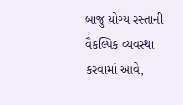બાજુ યોગ્ય રસ્તાની વૈકલ્પિક વ્યવસ્થા કરવામાં આવે,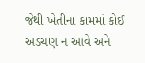જેથી ખેતીના કામમાં કોઈ અડચણ ન આવે અને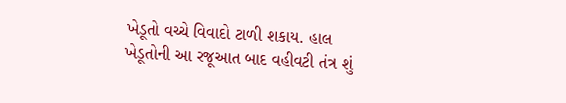ખેડૂતો વચ્ચે વિવાદો ટાળી શકાય. હાલ ખેડૂતોની આ રજૂઆત બાદ વહીવટી તંત્ર શું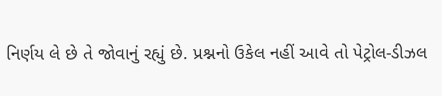નિર્ણય લે છે તે જોવાનું રહ્યું છે. પ્રશ્નનો ઉકેલ નહીં આવે તો પેટ્રોલ-ડીઝલ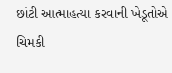છાંટી આત્માહત્યા કરવાની ખેડૂતોએ ચિમકી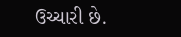ઉચ્ચારી છે.